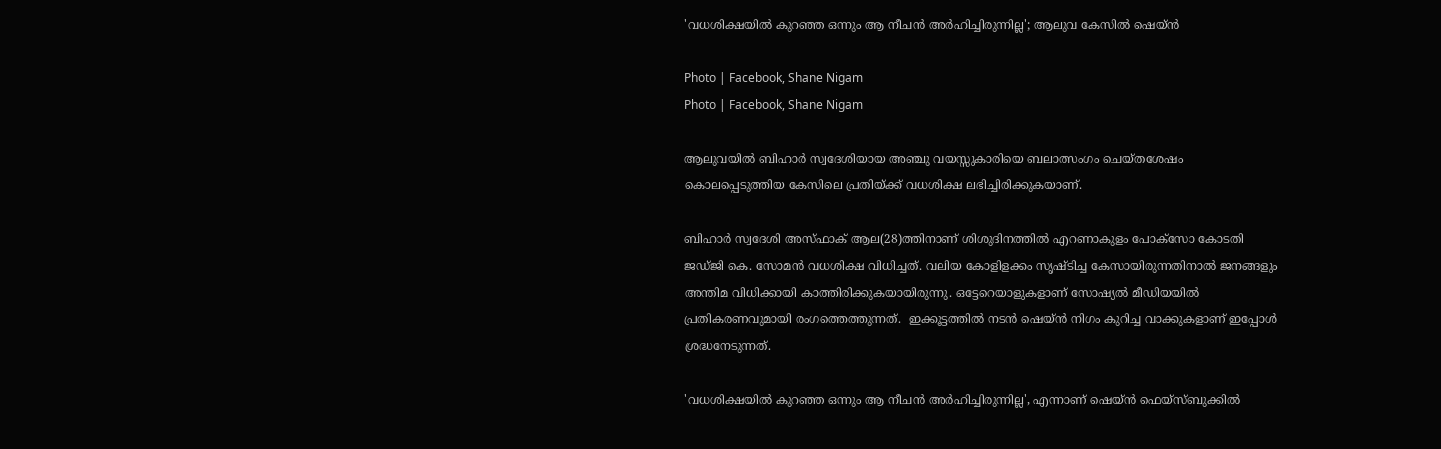'വധശിക്ഷയില്‍ കുറഞ്ഞ ഒന്നും ആ നീചന്‍ അര്‍ഹിച്ചിരുന്നില്ല'; ആലുവ കേസില്‍ ഷെയ്ന്‍

Photo | Facebook, Shane Nigam
Photo | Facebook, Shane Nigam

ആലുവയില്‍ ബിഹാര്‍ സ്വദേശിയായ അഞ്ചു വയസ്സുകാരിയെ ബലാത്സംഗം ചെയ്തശേഷം കൊലപ്പെടുത്തിയ കേസിലെ പ്രതിയ്ക്ക് വധശിക്ഷ ലഭിച്ചിരിക്കുകയാണ്.

ബിഹാര്‍ സ്വദേശി അസ്ഫാക് ആല(28)ത്തിനാണ് ശിശുദിനത്തില്‍ എറണാകുളം പോക്സോ കോടതി ജഡ്ജി കെ. സോമന്‍ വധശിക്ഷ വിധിച്ചത്. വലിയ കോളിളക്കം സൃഷ്ടിച്ച കേസായിരുന്നതിനാല്‍ ജനങ്ങളും അന്തിമ വിധിക്കായി കാത്തിരിക്കുകയായിരുന്നു. ഒട്ടേറെയാളുകളാണ് സോഷ്യല്‍ മീഡിയയില്‍ പ്രതികരണവുമായി രംഗത്തെത്തുന്നത്.  ഇക്കൂട്ടത്തില്‍ നടന്‍ ഷെയ്ന്‍ നിഗം കുറിച്ച വാക്കുകളാണ് ഇപ്പോള്‍ ശ്രദ്ധനേടുന്നത്.

'വധശിക്ഷയില്‍ കുറഞ്ഞ ഒന്നും ആ നീചന്‍ അര്‍ഹിച്ചിരുന്നില്ല', എന്നാണ് ഷെയ്ന്‍ ഫെയ്‌സ്ബുക്കില്‍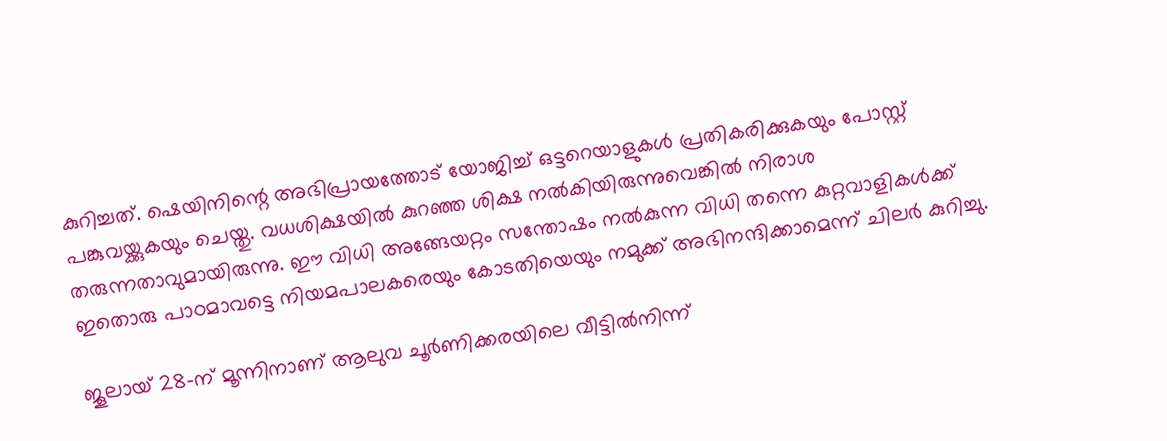കുറിച്ചത്. ഷെയിനിന്റെ അഭിപ്രായത്തോട് യോജിച്ച് ഒട്ടറെയാളുകള്‍ പ്രതികരിക്കുകയും പോസ്റ്റ് പങ്കുവയ്ക്കുകയും ചെയ്തു. വധശിക്ഷയില്‍ കുറഞ്ഞ ശിക്ഷ നല്‍കിയിരുന്നുവെങ്കില്‍ നിരാശ തരുന്നതാവുമായിരുന്നു. ഈ വിധി അങ്ങേയറ്റം സന്തോഷം നല്‍കുന്ന വിധി തന്നെ കുറ്റവാളികള്‍ക്ക് ഇതൊരു പാഠമാവട്ടെ നിയമപാലകരെയും കോടതിയെയും നമുക്ക് അഭിനന്ദിക്കാമെന്ന് ചിലര്‍ കുറിച്ചു.

ജൂലായ് 28-ന് മൂന്നിനാണ് ആലുവ ചൂര്‍ണിക്കരയിലെ വീട്ടില്‍നിന്ന്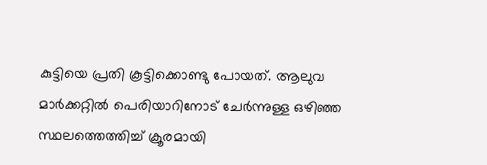കുട്ടിയെ പ്രതി കൂട്ടിക്കൊണ്ടു പോയത്. ആലുവ മാര്‍ക്കറ്റില്‍ പെരിയാറിനോട് ചേര്‍ന്നുള്ള ഒഴിഞ്ഞ സ്ഥലത്തെത്തിച്ച് ക്രൂരമായി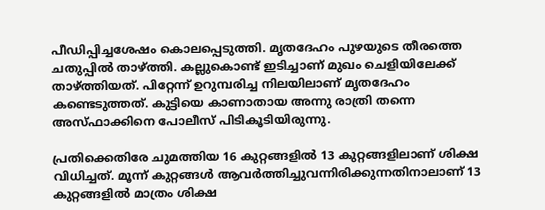പീഡിപ്പിച്ചശേഷം കൊലപ്പെടുത്തി. മൃതദേഹം പുഴയുടെ തീരത്തെ ചതുപ്പില്‍ താഴ്ത്തി. കല്ലുകൊണ്ട് ഇടിച്ചാണ് മുഖം ചെളിയിലേക്ക് താഴ്ത്തിയത്. പിറ്റേന്ന് ഉറുമ്പരിച്ച നിലയിലാണ് മൃതദേഹം കണ്ടെടുത്തത്. കുട്ടിയെ കാണാതായ അന്നു രാത്രി തന്നെ അസ്ഫാക്കിനെ പോലീസ് പിടികൂടിയിരുന്നു.

പ്രതിക്കെതിരേ ചുമത്തിയ 16 കുറ്റങ്ങളില്‍ 13 കുറ്റങ്ങളിലാണ് ശിക്ഷ വിധിച്ചത്. മൂന്ന് കുറ്റങ്ങള്‍ ആവര്‍ത്തിച്ചുവന്നിരിക്കുന്നതിനാലാണ് 13 കുറ്റങ്ങളില്‍ മാത്രം ശിക്ഷ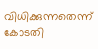വിധിക്കുന്നതെന്ന് കോടതി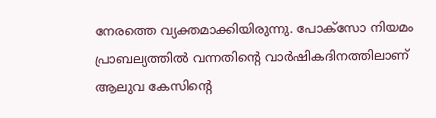നേരത്തെ വ്യക്തമാക്കിയിരുന്നു. പോക്സോ നിയമം പ്രാബല്യത്തില്‍ വന്നതിന്റെ വാര്‍ഷികദിനത്തിലാണ് ആലുവ കേസിന്റെ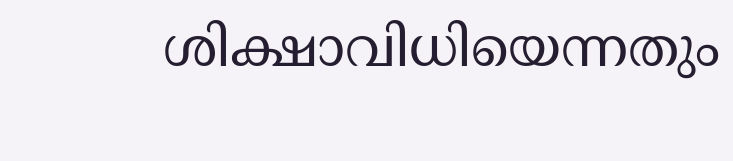ശിക്ഷാവിധിയെന്നതും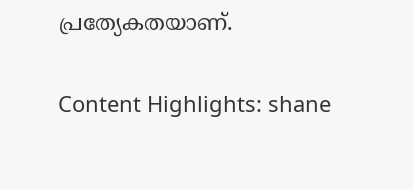പ്രത്യേകതയാണ്.

Content Highlights: shane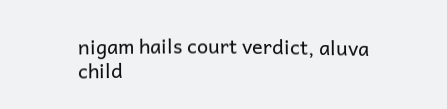nigam hails court verdict, aluva child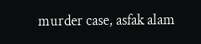murder case, asfak alam